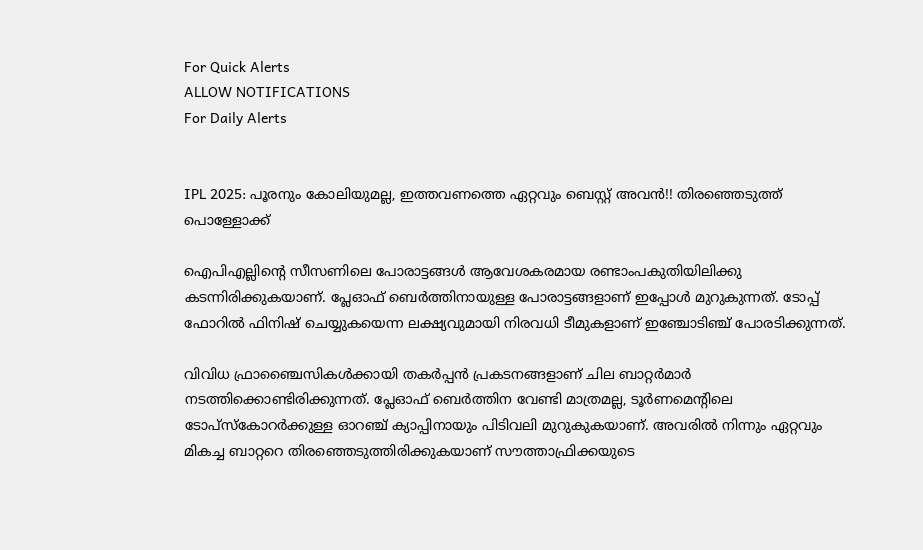For Quick Alerts
ALLOW NOTIFICATIONS
For Daily Alerts


IPL 2025: പൂരനും കോലിയുമല്ല, ഇത്തവണത്തെ ഏറ്റവും ബെസ്റ്റ് അവന്‍!! തിരഞ്ഞെടുത്ത് പൊള്ളോക്ക്

ഐപിഎല്ലിന്റെ സീസണിലെ പോരാട്ടങ്ങള്‍ ആവേശകരമായ രണ്ടാംപകുതിയിലിക്കു കടന്നിരിക്കുകയാണ്. പ്ലേഓഫ് ബെര്‍ത്തിനായുള്ള പോരാട്ടങ്ങളാണ് ഇപ്പോള്‍ മുറുകുന്നത്. ടോപ്പ് ഫോറില്‍ ഫിനിഷ് ചെയ്യുകയെന്ന ലക്ഷ്യവുമായി നിരവധി ടീമുകളാണ് ഇഞ്ചോടിഞ്ച് പോരടിക്കുന്നത്.

വിവിധ ഫ്രാഞ്ചൈസികള്‍ക്കായി തകര്‍പ്പന്‍ പ്രകടനങ്ങളാണ് ചില ബാറ്റര്‍മാര്‍ നടത്തിക്കൊണ്ടിരിക്കുന്നത്. പ്ലേഓഫ് ബെര്‍ത്തിന വേണ്ടി മാത്രമല്ല, ടൂര്‍ണമെന്റിലെ ടോപ്‌സ്‌കോറര്‍ക്കുള്ള ഓറഞ്ച് ക്യാപ്പിനായും പിടിവലി മുറുകുകയാണ്. അവരില്‍ നിന്നും ഏറ്റവും മികച്ച ബാറ്ററെ തിരഞ്ഞെടുത്തിരിക്കുകയാണ് സൗത്താഫ്രിക്കയുടെ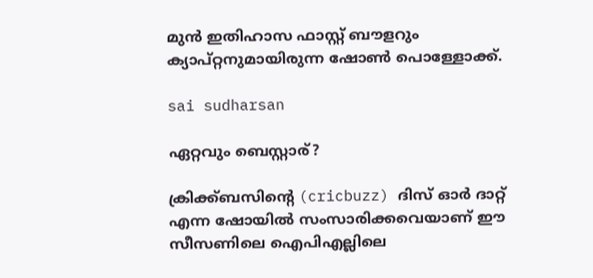മുന്‍ ഇതിഹാസ ഫാസ്റ്റ് ബൗളറും ക്യാപ്റ്റനുമായിരുന്ന ഷോണ്‍ പൊള്ളോക്ക്.

sai sudharsan

ഏറ്റവും ബെസ്റ്റാര്?

ക്രിക്ക്ബസിന്റെ (cricbuzz) ദിസ് ഓര്‍ ദാറ്റ് എന്ന ഷോയില്‍ സംസാരിക്കവെയാണ് ഈ സീസണിലെ ഐപിഎല്ലിലെ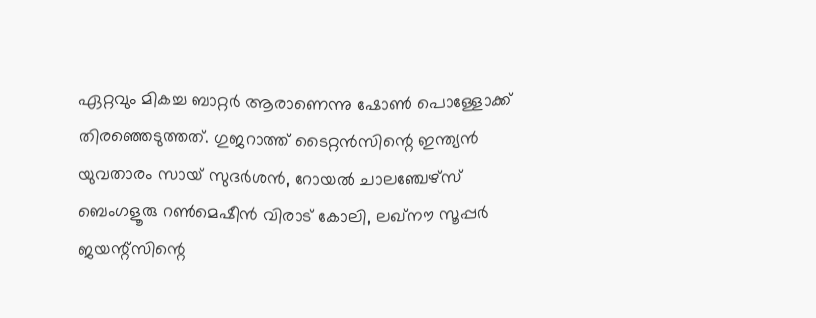ഏറ്റവും മികച്ച ബാറ്റര്‍ ആരാണെന്നു ഷോണ്‍ പൊള്ളോക്ക് തിരഞ്ഞെടുത്തത്. ഗുജറാത്ത് ടൈറ്റന്‍സിന്റെ ഇന്ത്യന്‍ യുവതാരം സായ് സുദര്‍ശന്‍, റോയല്‍ ചാലഞ്ചേഴ്‌സ് ബെംഗളൂരു റണ്‍മെഷീന്‍ വിരാട് കോലി, ലഖ്‌നൗ സൂപ്പര്‍ ജയന്റ്‌സിന്റെ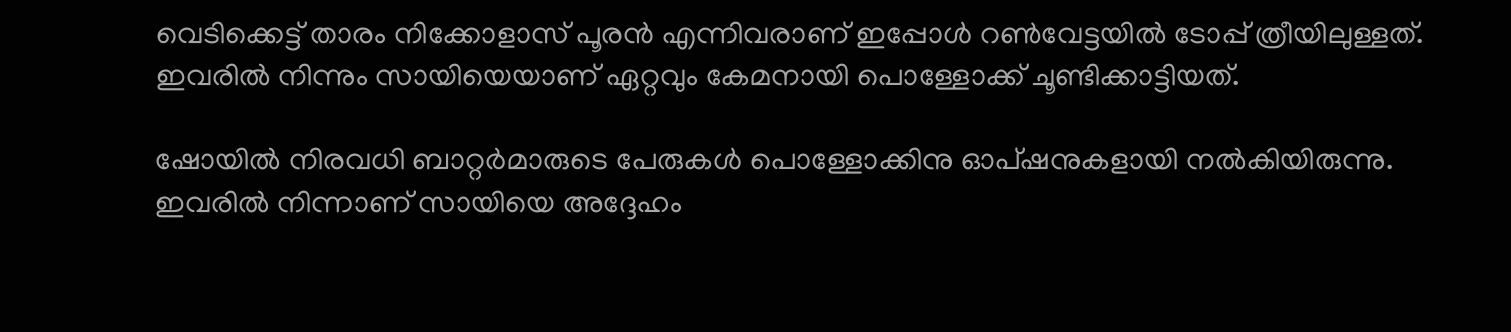വെടിക്കെട്ട് താരം നിക്കോളാസ് പൂരന്‍ എന്നിവരാണ് ഇപ്പോള്‍ റണ്‍വേട്ടയില്‍ ടോപ്പ് ത്രീയിലുള്ളത്. ഇവരില്‍ നിന്നും സായിയെയാണ് ഏറ്റവും കേമനായി പൊള്ളോക്ക് ചൂണ്ടിക്കാട്ടിയത്.

ഷോയില്‍ നിരവധി ബാറ്റര്‍മാരുടെ പേരുകള്‍ പൊള്ളോക്കിനു ഓപ്ഷനുകളായി നല്‍കിയിരുന്നു. ഇവരില്‍ നിന്നാണ് സായിയെ അദ്ദേഹം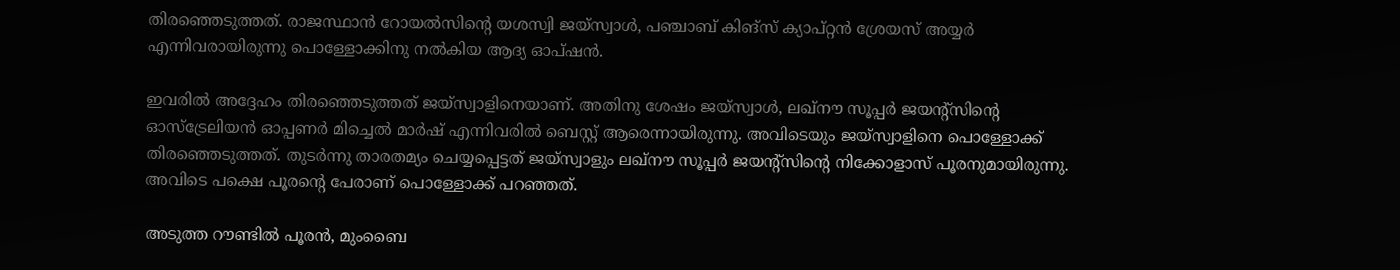തിരഞ്ഞെടുത്തത്. രാജസ്ഥാന്‍ റോയല്‍സിന്റെ യശസ്വി ജയ്‌സ്വാള്‍, പഞ്ചാബ് കിങ്‌സ് ക്യാപ്റ്റന്‍ ശ്രേയസ് അയ്യര്‍ എന്നിവരായിരുന്നു പൊള്ളോക്കിനു നല്‍കിയ ആദ്യ ഓപ്ഷന്‍.

ഇവരില്‍ അദ്ദേഹം തിരഞ്ഞെടുത്തത് ജയ്‌സ്വാളിനെയാണ്. അതിനു ശേഷം ജയ്‌സ്വാള്‍, ലഖ്‌നൗ സൂപ്പര്‍ ജയന്റ്‌സിന്റെ ഓസ്‌ട്രേലിയന്‍ ഓപ്പണര്‍ മിച്ചെല്‍ മാര്‍ഷ് എന്നിവരില്‍ ബെസ്റ്റ് ആരെന്നായിരുന്നു. അവിടെയും ജയ്‌സ്വാളിനെ പൊള്ളോക്ക് തിരഞ്ഞെടുത്തത്. തുടര്‍ന്നു താരതമ്യം ചെയ്യപ്പെട്ടത് ജയ്‌സ്വാളും ലഖ്‌നൗ സൂപ്പര്‍ ജയന്റ്‌സിന്റെ നിക്കോളാസ് പൂരനുമായിരുന്നു. അവിടെ പക്ഷെ പൂരന്റെ പേരാണ് പൊള്ളോക്ക് പറഞ്ഞത്.

അടുത്ത റൗണ്ടില്‍ പൂരന്‍, മുംബൈ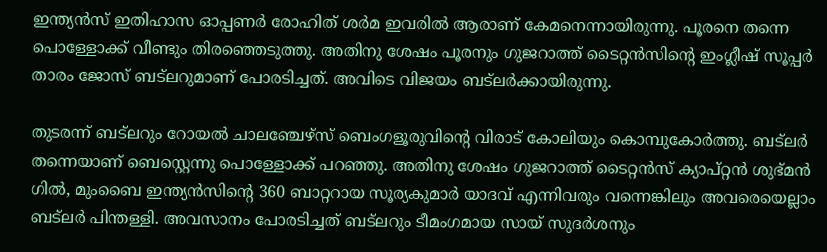ഇന്ത്യന്‍സ് ഇതിഹാസ ഓപ്പണര്‍ രോഹിത് ശര്‍മ ഇവരില്‍ ആരാണ് കേമനെന്നായിരുന്നു. പൂരനെ തന്നെ പൊള്ളോക്ക് വീണ്ടും തിരഞ്ഞെടുത്തു. അതിനു ശേഷം പൂരനും ഗുജറാത്ത് ടൈറ്റന്‍സിന്റെ ഇംഗ്ലീഷ് സൂപ്പര്‍ താരം ജോസ് ബട്‌ലറുമാണ് പോരടിച്ചത്. അവിടെ വിജയം ബട്‌ലര്‍ക്കായിരുന്നു.

തുടരന്ന് ബട്‌ലറും റോയല്‍ ചാലഞ്ചേഴ്‌സ് ബെംഗളൂരുവിന്റെ വിരാട് കോലിയും കൊമ്പുകോര്‍ത്തു. ബട്‌ലര്‍ തന്നെയാണ് ബെസ്റ്റെന്നു പൊള്ളോക്ക് പറഞ്ഞു. അതിനു ശേഷം ഗുജറാത്ത് ടൈറ്റന്‍സ് ക്യാപ്റ്റന്‍ ശുഭ്മന്‍ ഗില്‍, മുംബൈ ഇന്ത്യന്‍സിന്റെ 360 ബാറ്ററായ സൂര്യകുമാര്‍ യാദവ് എന്നിവരും വന്നെങ്കിലും അവരെയെല്ലാം ബട്‌ലര്‍ പിന്തള്ളി. അവസാനം പോരടിച്ചത് ബട്‌ലറും ടീമംഗമായ സായ് സുദര്‍ശനും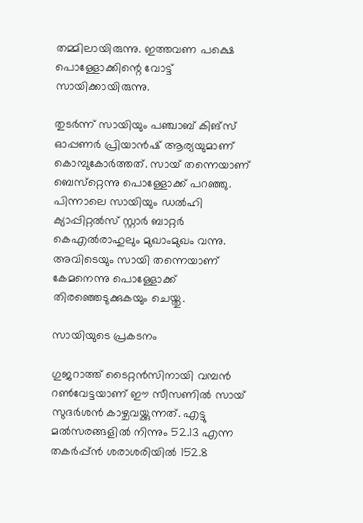തമ്മിലായിരുന്നു. ഇത്തവണ പക്ഷെ പൊള്ളോക്കിന്റെ വോട്ട് സായിക്കായിരുന്നു.

തുടര്‍ന്ന് സായിയും പഞ്ചാബ് കിങ്‌സ് ഓപ്പണര്‍ പ്രിയാന്‍ഷ് ആര്യയുമാണ് കൊമ്പുകോര്‍ത്തത്. സായ് തന്നെയാണ് ബെസ്‌റ്റെന്നു പൊള്ളോക്ക് പറഞ്ഞു. പിന്നാലെ സായിയും ഡല്‍ഹി ക്യാപ്പിറ്റല്‍സ് സ്റ്റാര്‍ ബാറ്റര്‍ കെഎല്‍രാഹുലും മുഖാംമുഖം വന്നു. അവിടെയും സായി തന്നെയാണ് കേമനെന്നു പൊള്ളോക്ക് തിരഞ്ഞെടുക്കുകയും ചെയ്തു.

സായിയുടെ പ്രകടനം

ഗുജറാത്ത് ടൈറ്റന്‍സിനായി വമ്പന്‍ റണ്‍വേട്ടയാണ് ഈ സീസണില്‍ സായ് സുദര്‍ശന്‍ കാഴ്ചവയ്ക്കുന്നത്. എട്ടു മല്‍സരങ്ങളില്‍ നിന്നും 52.13 എന്ന തകര്‍പ്പ്ന്‍ ശരാശരിയില്‍ 152.8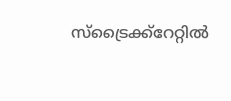സ്‌ട്രൈക്ക്‌റേറ്റില്‍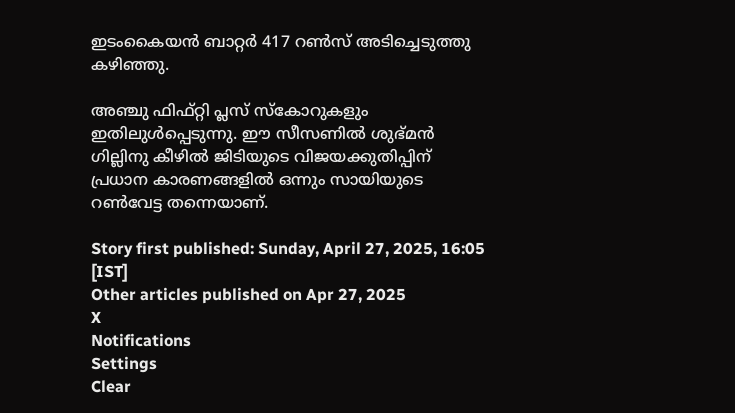ഇടംകൈയന്‍ ബാറ്റര്‍ 417 റണ്‍സ് അടിച്ചെടുത്തു കഴിഞ്ഞു.

അഞ്ചു ഫിഫ്റ്റി പ്ലസ് സ്‌കോറുകളും ഇതിലുള്‍പ്പെടുന്നു. ഈ സീസണില്‍ ശുഭ്മന്‍ ഗില്ലിനു കീഴില്‍ ജിടിയുടെ വിജയക്കുതിപ്പിന് പ്രധാന കാരണങ്ങളില്‍ ഒന്നും സായിയുടെ റണ്‍വേട്ട തന്നെയാണ്.

Story first published: Sunday, April 27, 2025, 16:05 [IST]
Other articles published on Apr 27, 2025
X
Notifications
Settings
Clear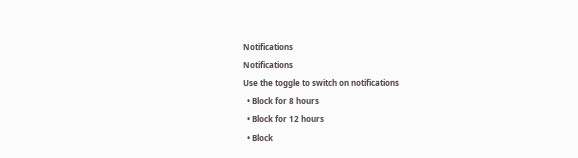Notifications
Notifications
Use the toggle to switch on notifications
  • Block for 8 hours
  • Block for 12 hours
  • Block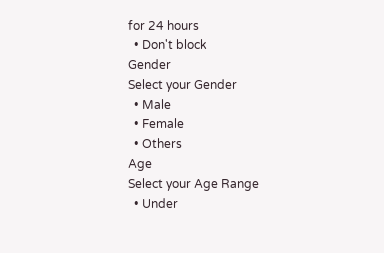for 24 hours
  • Don't block
Gender
Select your Gender
  • Male
  • Female
  • Others
Age
Select your Age Range
  • Under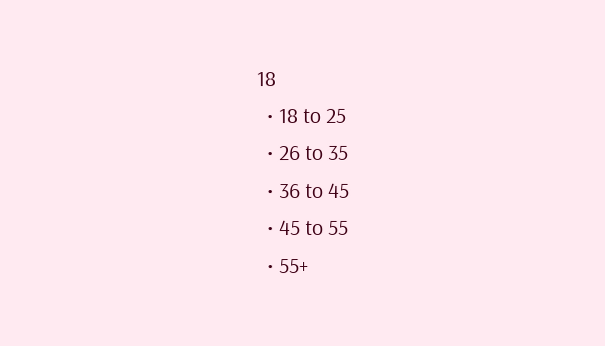18
  • 18 to 25
  • 26 to 35
  • 36 to 45
  • 45 to 55
  • 55+